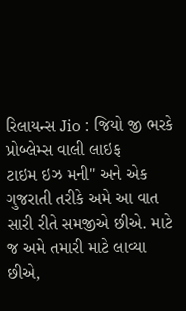રિલાયન્સ Jio : જિયો જી ભરકે પ્રોબ્લેમ્સ વાલી લાઇફ
ટાઇમ ઇઝ મની" અને એક ગુજરાતી તરીકે અમે આ વાત સારી રીતે સમજીએ છીએ. માટે જ અમે તમારી માટે લાવ્યા છીએ,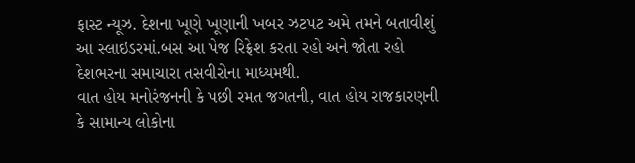ફાસ્ટ ન્યૂઝ. દેશના ખૂણે ખૂણાની ખબર ઝટપટ અમે તમને બતાવીશું આ સ્લાઇડરમાં.બસ આ પેજ રિફ્રેશ કરતા રહો અને જોતા રહો દેશભરના સમાચારા તસવીરોના માધ્યમથી.
વાત હોય મનોરંજનની કે પછી રમત જગતની, વાત હોય રાજકારણની કે સામાન્ય લોકોના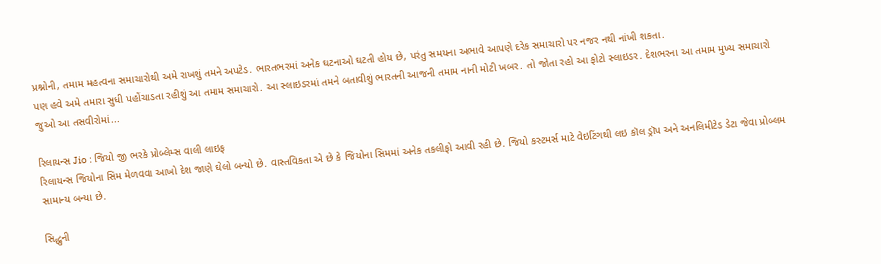પ્રશ્નોની, તમામ મહત્વના સમાચારોથી અમે રાખશું તમને અપટેડ. ભારતભરમાં અનેક ઘટનાઓ ઘટતી હોય છે, પરંતુ સમયના અભાવે આપણે દરેક સમાચારો પર નજર નથી નાંખી શકતા.
પણ હવે અમે તમારા સુધી પહોંચાડતા રહીશું આ તમામ સમાચારો. આ સ્લાઇડરમાં તમને બતાવીશું ભારતની આજની તમામ નાની મોટી ખબર. તો જોતા રહો આ ફોટો સ્લાઇડર. દેશભરના આ તમામ મુખ્ય સમાચારો જુઓ આ તસવીરોમાં...

રિલાયન્સ Jio : જિયો જી ભરકે પ્રોબ્લેમ્સ વાલી લાઇફ
રિલાયન્સ જિયોના સિમ મેળવવા આખો દેશ જાણે ઘેલો બન્યો છે. વાસ્તવિકતા એ છે કે જિયોના સિમમાં અનેક તકલીફો આવી રહી છે. જિયો કસ્ટમર્સ માટે વેઇટિંગથી લઇ કૉલ ડ્રૉપ અને અનલિમીટેડ ડેટા જેવા પ્રોબ્લમ સામાન્ય બન્યા છે.

સિદ્ધુની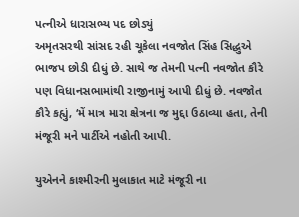પત્નીએ ધારાસભ્ય પદ છોડ્યું
અમૃતસરથી સાંસદ રહી ચૂકેલા નવજોત સિંહ સિદ્ધુએ ભાજપ છોડી દીધું છે. સાથે જ તેમની પત્ની નવજોત કૌરે પણ વિધાનસભામાંથી રાજીનામું આપી દીધું છે. નવજોત કૌરે કહ્યું, ‘મેં માત્ર મારા ક્ષેત્રના જ મુદ્દા ઉઠાવ્યા હતા, તેની મંજૂરી મને પાર્ટીએ નહોતી આપી.

યુએનને કાશ્મીરની મુલાકાત માટે મંજૂરી ના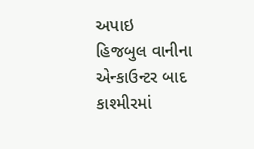અપાઇ
હિજબુલ વાનીના એન્કાઉન્ટર બાદ કાશ્મીરમાં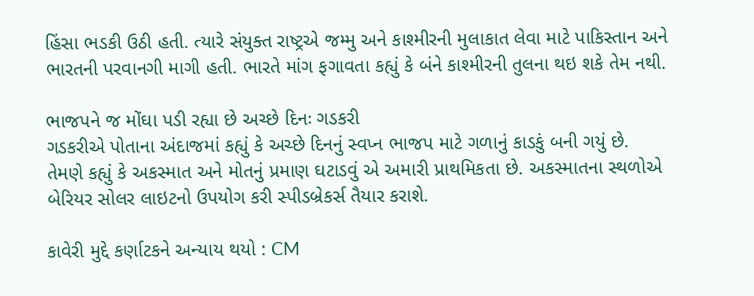હિંસા ભડકી ઉઠી હતી. ત્યારે સંયુક્ત રાષ્ટ્રએ જમ્મુ અને કાશ્મીરની મુલાકાત લેવા માટે પાકિસ્તાન અને ભારતની પરવાનગી માગી હતી. ભારતે માંગ ફગાવતા કહ્યું કે બંને કાશ્મીરની તુલના થઇ શકે તેમ નથી.

ભાજપને જ મોંઘા પડી રહ્યા છે અચ્છે દિનઃ ગડકરી
ગડકરીએ પોતાના અંદાજમાં કહ્યું કે અચ્છે દિનનું સ્વપ્ન ભાજપ માટે ગળાનું કાડકું બની ગયું છે. તેમણે કહ્યું કે અકસ્માત અને મોતનું પ્રમાણ ઘટાડવું એ અમારી પ્રાથમિકતા છે. અકસ્માતના સ્થળોએ બેરિયર સોલર લાઇટનો ઉપયોગ કરી સ્પીડબ્રેકર્સ તૈયાર કરાશે.

કાવેરી મુદ્દે કર્ણાટકને અન્યાય થયો : CM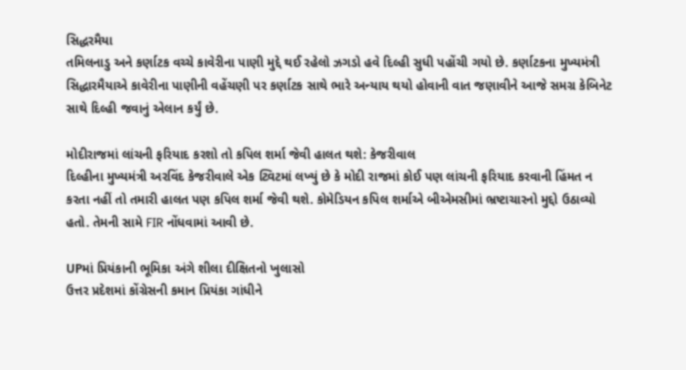સિદ્ધરમૈયા
તમિલનાડુ અને કર્ણાટક વચ્ચે કાવેરીના પાણી મુદ્દે થઈ રહેલો ઝગડો હવે દિલ્હી સુધી પહોંચી ગયો છે. કર્ણાટકના મુખ્યમંત્રી સિદ્ધારમૈયાએ કાવેરીના પાણીની વહેંચણી પર કર્ણાટક સાથે ભારે અન્યાય થયો હોવાની વાત જણાવીને આજે સમગ્ર કેબિનેટ સાથે દિલ્હી જવાનું એલાન કર્યું છે.

મોદીરાજમાં લાંચની ફરિયાદ કરશો તો કપિલ શર્મા જેવી હાલત થશે: કેજરીવાલ
દિલ્હીના મુખ્યમંત્રી અરવિંદ કેજરીવાલે એક ટ્વિટમાં લખ્યું છે કે મોદી રાજમાં કોઈ પણ લાંચની ફરિયાદ કરવાની હિંમત ન કરતા નહીં તો તમારી હાલત પણ કપિલ શર્મા જેવી થશે. કોમેડિયન કપિલ શર્માએ બીએમસીમાં ભ્રષ્ટાચારનો મુદ્દો ઉઠાવ્યો હતો. તેમની સામે FIR નોંધવામાં આવી છે.

UPમાં પ્રિયંકાની ભૂમિકા અંગે શીલા દીક્ષિતનો ખુલાસો
ઉત્તર પ્રદેશમાં કોંગ્રેસની કમાન પ્રિયંકા ગાંધીને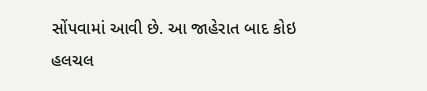સોંપવામાં આવી છે. આ જાહેરાત બાદ કોઇ હલચલ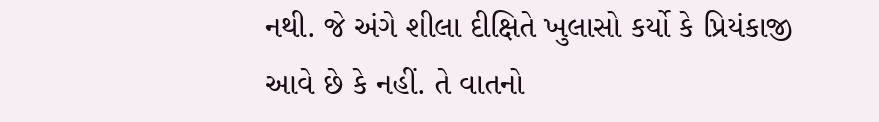નથી. જે અંગે શીલા દીક્ષિતે ખુલાસો કર્યો કે પ્રિયંકાજી આવે છે કે નહીં. તે વાતનો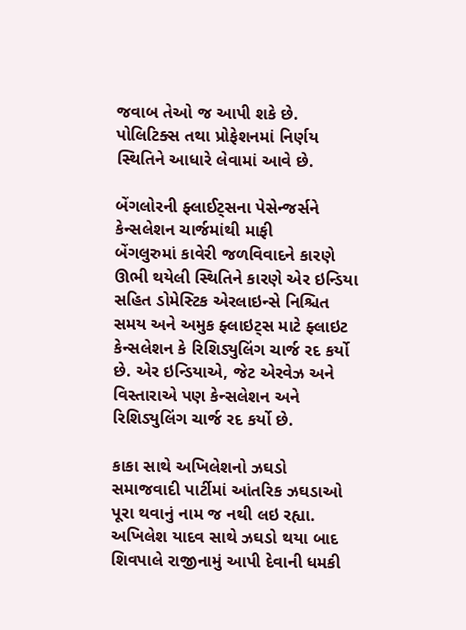જવાબ તેઓ જ આપી શકે છે. પોલિટિક્સ તથા પ્રોફેશનમાં નિર્ણય સ્થિતિને આધારે લેવામાં આવે છે.

બેંગલોરની ફ્લાઈટ્સના પેસેન્જર્સને કેન્સલેશન ચાર્જમાંથી માફી
બેંગલુરુમાં કાવેરી જળવિવાદને કારણે ઊભી થયેલી સ્થિતિને કારણે એર ઇન્ડિયા સહિત ડોમેસ્ટિક એરલાઇન્સે નિશ્ચિત સમય અને અમુક ફ્લાઇટ્સ માટે ફ્લાઇટ કેન્સલેશન કે રિશિડ્યુલિંગ ચાર્જ રદ કર્યો છે. એર ઇન્ડિયાએ, જેટ એરવેઝ અને વિસ્તારાએ પણ કેન્સલેશન અને રિશિડ્યુલિંગ ચાર્જ રદ કર્યો છે.

કાકા સાથે અખિલેશનો ઝઘડો
સમાજવાદી પાર્ટીમાં આંતરિક ઝઘડાઓ પૂરા થવાનું નામ જ નથી લઇ રહ્યા. અખિલેશ યાદવ સાથે ઝઘડો થયા બાદ શિવપાલે રાજીનામું આપી દેવાની ધમકી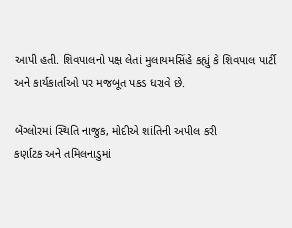આપી હતી. શિવપાલનો પક્ષ લેતાં મુલાયમસિંહે કહ્યું કે શિવપાલ પાર્ટી અને કાર્યકાર્તાઓ પર મજબૂત પકડ ધરાવે છે.

બેંગ્લોરમાં સ્થિતિ નાજુક, મોદીએ શાંતિની અપીલ કરી
કર્ણાટક અને તમિલનાડુમાં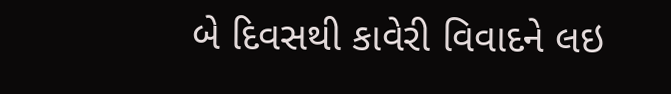બે દિવસથી કાવેરી વિવાદને લઇ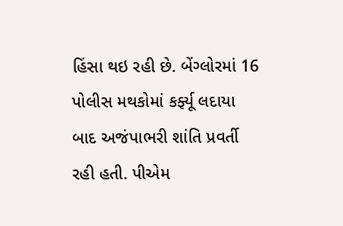હિંસા થઇ રહી છે. બેંગ્લોરમાં 16 પોલીસ મથકોમાં કર્ફ્યૂ લદાયા બાદ અજંપાભરી શાંતિ પ્રવર્તી રહી હતી. પીએમ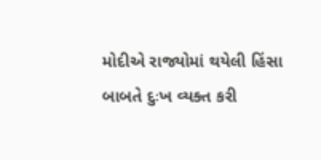મોદીએ રાજ્યોમાં થયેલી હિંસા બાબતે દુઃખ વ્યક્ત કરી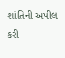શાંતિની અપીલ કરી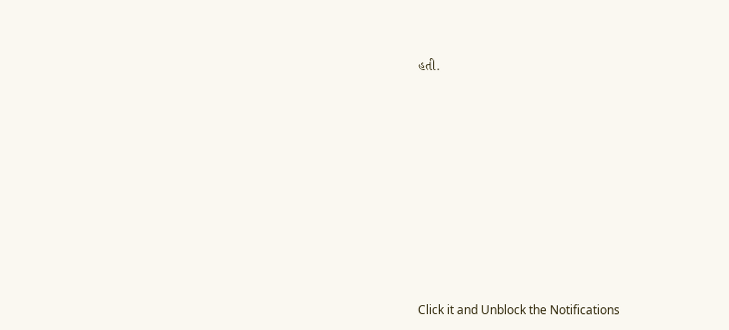હતી.












Click it and Unblock the Notifications